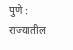पुणे : राज्यातील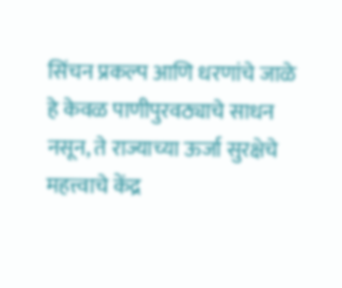सिंचन प्रकल्प आणि धरणांचे जाळे हे केवळ पाणीपुरवठ्याचे साधन नसून, ते राज्याच्या ऊर्जा सुरक्षेचे महत्त्वाचे केंद्र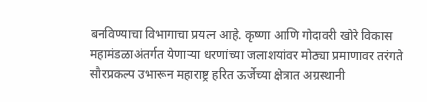बनविण्याचा विभागाचा प्रयत्न आहे. कृष्णा आणि गोदावरी खोरे विकास महामंडळाअंतर्गत येणाऱ्या धरणांच्या जलाशयांवर मोठ्या प्रमाणावर तरंगते सौरप्रकल्प उभारून महाराष्ट्र हरित ऊर्जेच्या क्षेत्रात अग्रस्थानी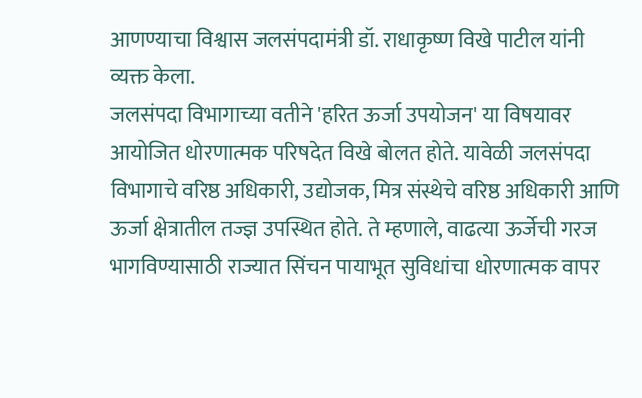आणण्याचा विश्वास जलसंपदामंत्री डॉ. राधाकृष्ण विखे पाटील यांनी व्यक्त केला.
जलसंपदा विभागाच्या वतीने 'हरित ऊर्जा उपयोजन' या विषयावर आयोजित धोरणात्मक परिषदेत विखे बोलत होते. यावेळी जलसंपदा विभागाचे वरिष्ठ अधिकारी, उद्योजक, मित्र संस्थेचे वरिष्ठ अधिकारी आणि ऊर्जा क्षेत्रातील तज्ज्ञ उपस्थित होते. ते म्हणाले, वाढत्या ऊर्जेची गरज भागविण्यासाठी राज्यात सिंचन पायाभूत सुविधांचा धोरणात्मक वापर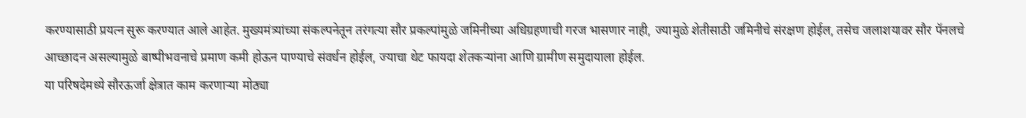करण्यासाठी प्रयत्न सुरू करण्यात आले आहेत. मुख्यमंत्र्यांच्या संकल्पनेतून तरंगत्या सौर प्रकल्पांमुळे जमिनीच्या अधिग्रहणाची गरज भासणार नाही, ज्यामुळे शेतीसाठी जमिनीचे संरक्षण होईल, तसेच जलाशयावर सौर पॅनलचे आच्छादन असल्यामुळे बाष्पीभवनाचे प्रमाण कमी होऊन पाण्याचे संवर्धन होईल, ज्याचा थेट फायदा शेतकऱ्यांना आणि ग्रामीण समुदायाला होईल.
या परिषदेमध्ये सौरऊर्जा क्षेत्रात काम करणाऱ्या मोठ्या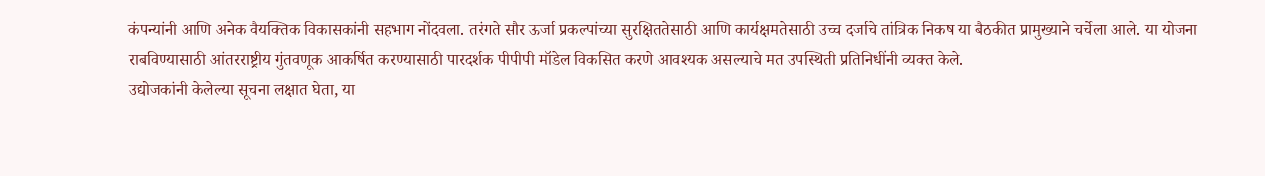कंपन्यांनी आणि अनेक वैयक्तिक विकासकांनी सहभाग नोंदवला. तरंगते सौर ऊर्जा प्रकल्पांच्या सुरक्षिततेसाठी आणि कार्यक्षमतेसाठी उच्च दर्जाचे तांत्रिक निकष या बैठकीत प्रामुख्याने चर्चेला आले. या योजना राबविण्यासाठी आंतरराष्ट्रीय गुंतवणूक आकर्षित करण्यासाठी पारदर्शक पीपीपी मॉडेल विकसित करणे आवश्यक असल्याचे मत उपस्थिती प्रतिनिधींनी व्यक्त केले.
उद्योजकांनी केलेल्या सूचना लक्षात घेता, या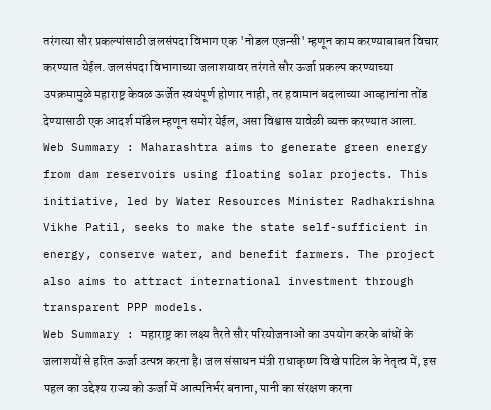तरंगत्या सौर प्रकल्पांसाठी जलसंपदा विभाग एक 'नोडल एजन्सी' म्हणून काम करण्याबाबत विचार करण्यात येईल. जलसंपदा विभागाच्या जलाशयावर तरंगते सौर ऊर्जा प्रकल्प करण्याच्या उपक्रमामुळे महाराष्ट्र केवळ ऊर्जेत स्वयंपूर्ण होणार नाही, तर हवामान बदलाच्या आव्हानांना तोंड देण्यासाठी एक आदर्श मॉडेल म्हणून समोर येईल, असा विश्वास यावेळी व्यक्त करण्यात आला.
Web Summary : Maharashtra aims to generate green energy from dam reservoirs using floating solar projects. This initiative, led by Water Resources Minister Radhakrishna Vikhe Patil, seeks to make the state self-sufficient in energy, conserve water, and benefit farmers. The project also aims to attract international investment through transparent PPP models.
Web Summary : महाराष्ट्र का लक्ष्य तैरते सौर परियोजनाओं का उपयोग करके बांधों के जलाशयों से हरित ऊर्जा उत्पन्न करना है। जल संसाधन मंत्री राधाकृष्ण विखे पाटिल के नेतृत्व में, इस पहल का उद्देश्य राज्य को ऊर्जा में आत्मनिर्भर बनाना, पानी का संरक्षण करना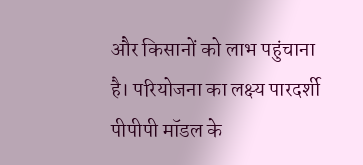और किसानों को लाभ पहुंचाना है। परियोजना का लक्ष्य पारदर्शी पीपीपी मॉडल के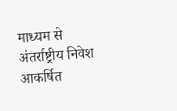माध्यम से अंतर्राष्ट्रीय निवेश आकर्षित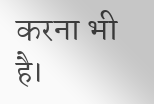करना भी है।